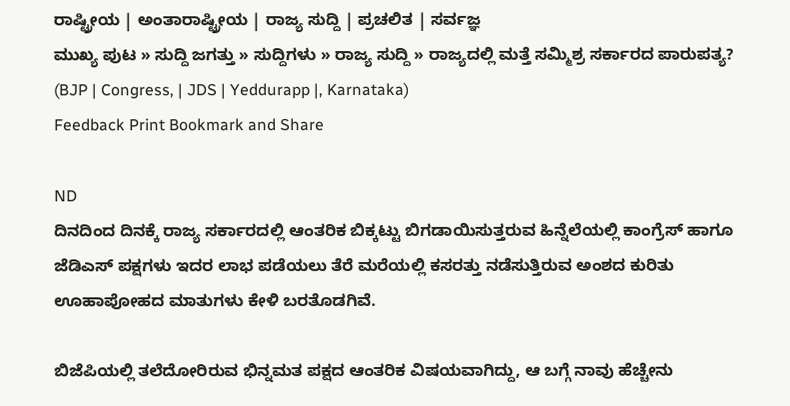ರಾಷ್ಟ್ರೀಯ | ಅಂತಾರಾಷ್ಟ್ರೀಯ | ರಾಜ್ಯ ಸುದ್ದಿ | ಪ್ರಚಲಿತ | ಸರ್ವಜ್ಞ
ಮುಖ್ಯ ಪುಟ » ಸುದ್ದಿ ಜಗತ್ತು » ಸುದ್ದಿಗಳು » ರಾಜ್ಯ ಸುದ್ದಿ » ರಾಜ್ಯದಲ್ಲಿ ಮತ್ತೆ ಸಮ್ಮಿಶ್ರ ಸರ್ಕಾರದ ಪಾರುಪತ್ಯ? (BJP | Congress, | JDS | Yeddurapp |, Karnataka)
Feedback Print Bookmark and Share

ND
ದಿನದಿಂದ ದಿನಕ್ಕೆ ರಾಜ್ಯ ಸರ್ಕಾರದಲ್ಲಿ ಆಂತರಿಕ ಬಿಕ್ಕಟ್ಟು ಬಿಗಡಾಯಿಸುತ್ತರುವ ಹಿನ್ನೆಲೆಯಲ್ಲಿ ಕಾಂಗ್ರೆಸ್ ಹಾಗೂ ಜೆಡಿಎಸ್ ಪಕ್ಷಗಳು ಇದರ ಲಾಭ ಪಡೆಯಲು ತೆರೆ ಮರೆಯಲ್ಲಿ ಕಸರತ್ತು ನಡೆಸುತ್ತಿರುವ ಅಂಶದ ಕುರಿತು ಊಹಾಪೋಹದ ಮಾತುಗಳು ಕೇಳಿ ಬರತೊಡಗಿವೆ.

ಬಿಜೆಪಿಯಲ್ಲಿ ತಲೆದೋರಿರುವ ಭಿನ್ನಮತ ಪಕ್ಷದ ಆಂತರಿಕ ವಿಷಯವಾಗಿದ್ದು, ಆ ಬಗ್ಗೆ ನಾವು ಹೆಚ್ಚೇನು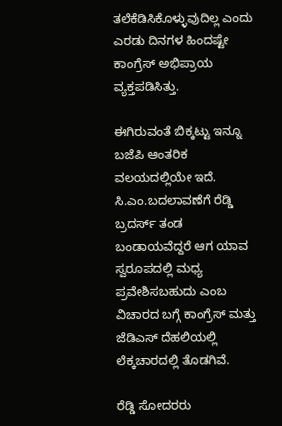ತಲೆಕೆಡಿಸಿಕೊಳ್ಳುವುದಿಲ್ಲ ಎಂದು ಎರಡು ದಿನಗಳ ಹಿಂದಷ್ಟೇ ಕಾಂಗ್ರೆಸ್ ಅಭಿಪ್ರಾಯ ವ್ಯಕ್ತಪಡಿಸಿತ್ತು.

ಈಗಿರುವಂತೆ ಬಿಕ್ಕಟ್ಟು ಇನ್ನೂ ಬಜೆಪಿ ಆಂತರಿಕ ವಲಯದಲ್ಲಿಯೇ ಇದೆ. ಸಿ.ಎಂ.ಬದಲಾವಣೆಗೆ ರೆಡ್ಡಿ ಬ್ರದರ್ಸ್ ತಂಡ ಬಂಡಾಯವೆದ್ದರೆ ಆಗ ಯಾವ ಸ್ವರೂಪದಲ್ಲಿ ಮಧ್ಯ ಪ್ರವೇಶಿಸಬಹುದು ಎಂಬ ವಿಚಾರದ ಬಗ್ಗೆ ಕಾಂಗ್ರೆಸ್ ಮತ್ತು ಜೆಡಿಎಸ್ ದೆಹಲಿಯಲ್ಲಿ ಲೆಕ್ಕಚಾರದಲ್ಲಿ ತೊಡಗಿವೆ.

ರೆಡ್ಡಿ ಸೋದರರು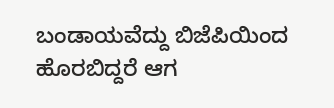ಬಂಡಾಯವೆದ್ದು ಬಿಜೆಪಿಯಿಂದ ಹೊರಬಿದ್ದರೆ ಆಗ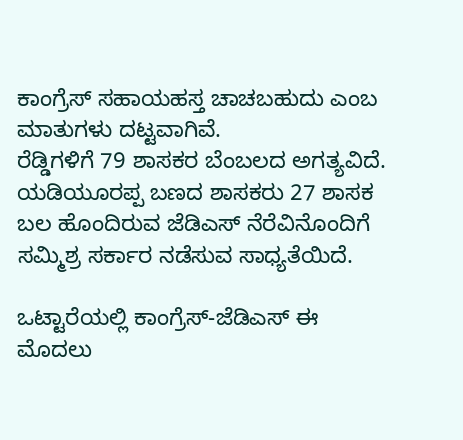ಕಾಂಗ್ರೆಸ್ ಸಹಾಯಹಸ್ತ ಚಾಚಬಹುದು ಎಂಬ ಮಾತುಗಳು ದಟ್ಟವಾಗಿವೆ.
ರೆಡ್ಡಿಗಳಿಗೆ 79 ಶಾಸಕರ ಬೆಂಬಲದ ಅಗತ್ಯವಿದೆ. ಯಡಿಯೂರಪ್ಪ ಬಣದ ಶಾಸಕರು 27 ಶಾಸಕ ಬಲ ಹೊಂದಿರುವ ಜೆಡಿಎಸ್ ನೆರೆವಿನೊಂದಿಗೆ ಸಮ್ಮಿಶ್ರ ಸರ್ಕಾರ ನಡೆಸುವ ಸಾಧ್ಯತೆಯಿದೆ.

ಒಟ್ಟಾರೆಯಲ್ಲಿ ಕಾಂಗ್ರೆಸ್-ಜೆಡಿಎಸ್ ಈ ಮೊದಲು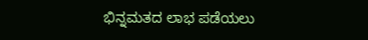ಭಿನ್ನಮತದ ಲಾಭ ಪಡೆಯಲು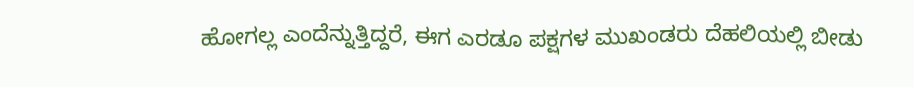ಹೋಗಲ್ಲ ಎಂದೆನ್ನುತ್ತಿದ್ದರೆ, ಈಗ ಎರಡೂ ಪಕ್ಷಗಳ ಮುಖಂಡರು ದೆಹಲಿಯಲ್ಲಿ ಬೀಡು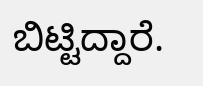ಬಿಟ್ಟಿದ್ದಾರೆ.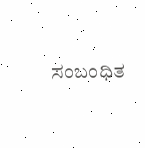ಸಂಬಂಧಿತ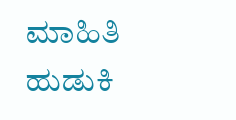ಮಾಹಿತಿ ಹುಡುಕಿ